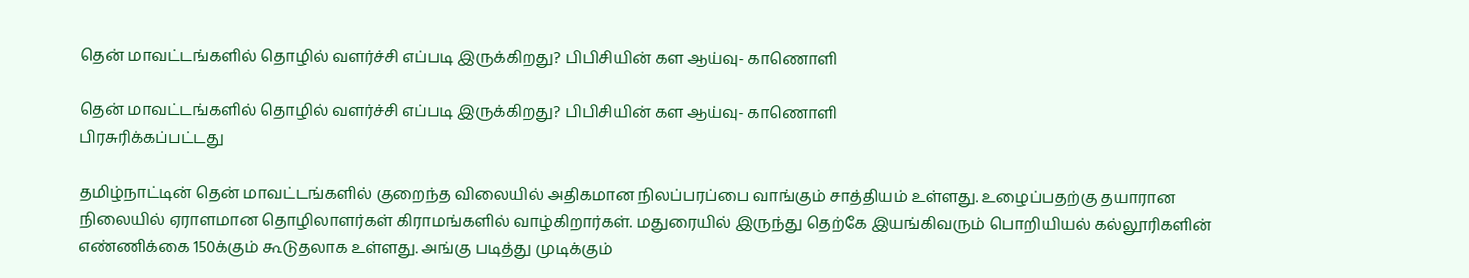தென் மாவட்டங்களில் தொழில் வளர்ச்சி எப்படி இருக்கிறது? பிபிசியின் கள ஆய்வு- காணொளி

தென் மாவட்டங்களில் தொழில் வளர்ச்சி எப்படி இருக்கிறது? பிபிசியின் கள ஆய்வு- காணொளி
பிரசுரிக்கப்பட்டது

தமிழ்நாட்டின் தென் மாவட்டங்களில் குறைந்த விலையில் அதிகமான நிலப்பரப்பை வாங்கும் சாத்தியம் உள்ளது. உழைப்பதற்கு தயாரான நிலையில் ஏராளமான தொழிலாளர்கள் கிராமங்களில் வாழ்கிறார்கள். மதுரையில் இருந்து தெற்கே இயங்கிவரும் பொறியியல் கல்லூரிகளின் எண்ணிக்கை 150க்கும் கூடுதலாக உள்ளது. அங்கு படித்து முடிக்கும்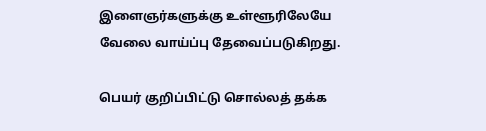இளைஞர்களுக்கு உள்ளூரிலேயே வேலை வாய்ப்பு தேவைப்படுகிறது.

பெயர் குறிப்பிட்டு சொல்லத் தக்க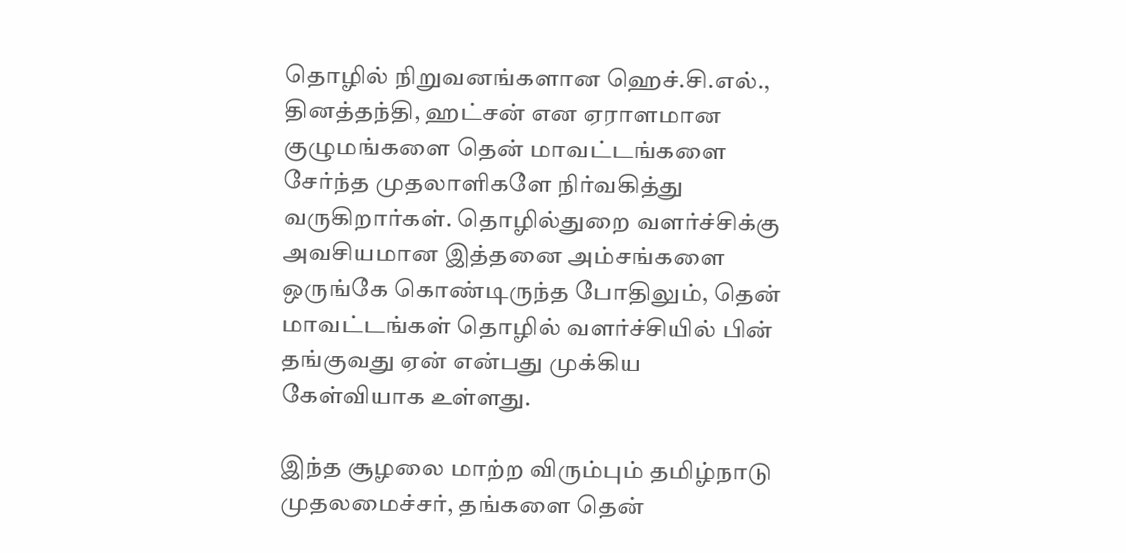தொழில் நிறுவனங்களான ஹெச்.சி.எல்., தினத்தந்தி, ஹட்சன் என ஏராளமான குழுமங்களை தென் மாவட்டங்களை சேர்ந்த முதலாளிகளே நிர்வகித்து வருகிறார்கள். தொழில்துறை வளர்ச்சிக்கு அவசியமான இத்தனை அம்சங்களை ஒருங்கே கொண்டிருந்த போதிலும், தென் மாவட்டங்கள் தொழில் வளர்ச்சியில் பின் தங்குவது ஏன் என்பது முக்கிய கேள்வியாக உள்ளது.

இந்த சூழலை மாற்ற விரும்பும் தமிழ்நாடு முதலமைச்சர், தங்களை தென்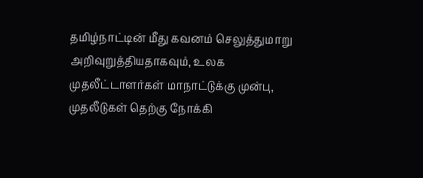தமிழ்நாட்டின் மீது கவனம் செலுத்துமாறு அறிவுறுத்தியதாகவும், உலக முதலீட்டாளர்கள் மாநாட்டுக்கு முன்பு, முதலீடுகள் தெற்கு நோக்கி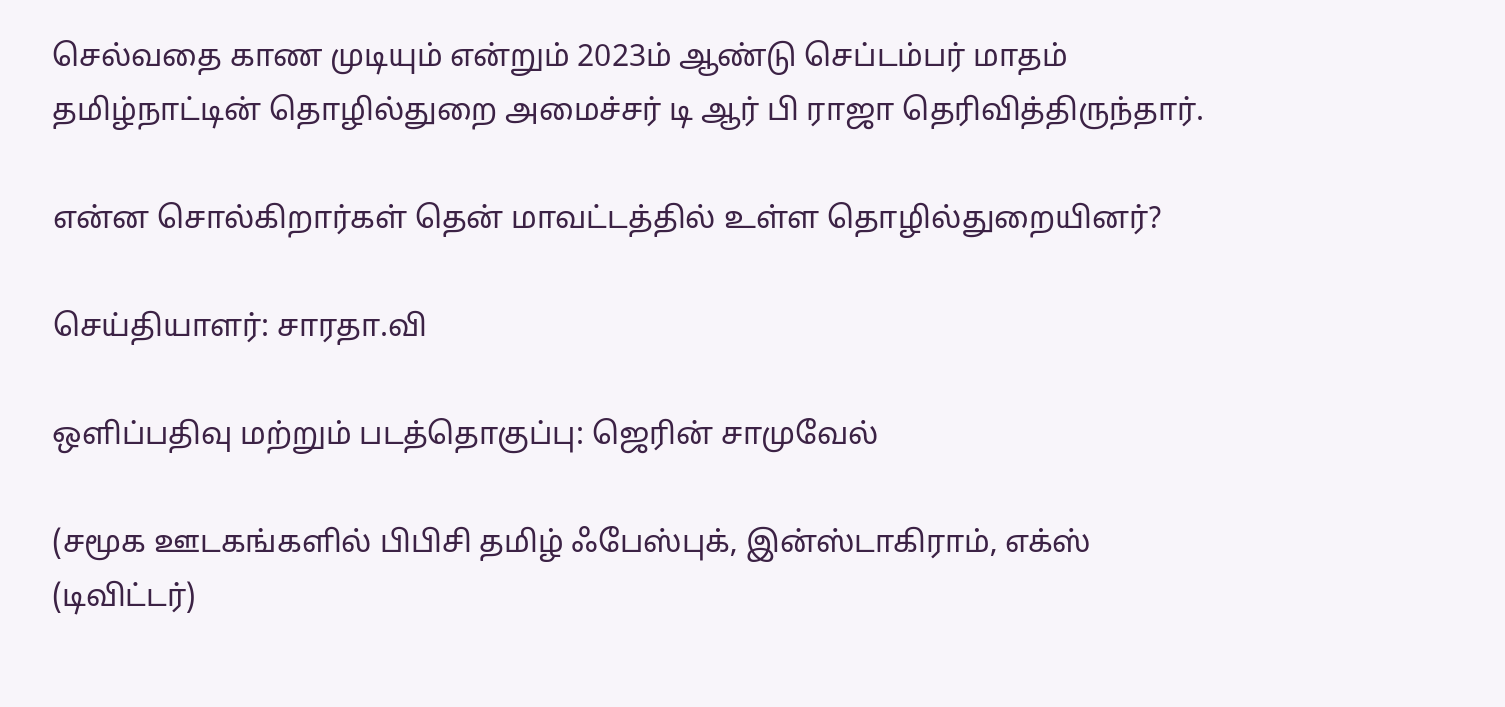செல்வதை காண முடியும் என்றும் 2023ம் ஆண்டு செப்டம்பர் மாதம் தமிழ்நாட்டின் தொழில்துறை அமைச்சர் டி ஆர் பி ராஜா தெரிவித்திருந்தார்.

என்ன சொல்கிறார்கள் தென் மாவட்டத்தில் உள்ள தொழில்துறையினர்?

செய்தியாளர்: சாரதா.வி

ஒளிப்பதிவு மற்றும் படத்தொகுப்பு: ஜெரின் சாமுவேல்

(சமூக ஊடகங்களில் பிபிசி தமிழ் ஃபேஸ்புக், இன்ஸ்டாகிராம், எக்ஸ் (டிவிட்டர்)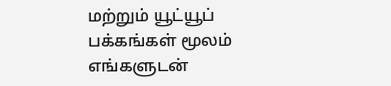மற்றும் யூட்யூப் பக்கங்கள் மூலம் எங்களுடன்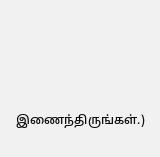இணைந்திருங்கள்.)